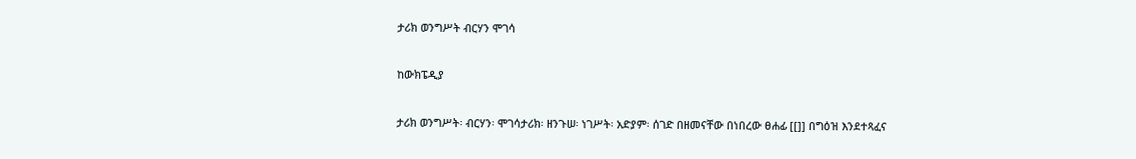ታሪክ ወንግሥት ብርሃን ሞገሳ

ከውክፔዲያ

ታሪክ ወንግሥት፡ ብርሃን፡ ሞገሳታሪክ፡ ዘንጉሠ፡ ነገሥት፡ አድያም፡ ሰገድ በዘመናቸው በነበረው ፀሐፊ [[]] በግዕዝ እንደተጻፈና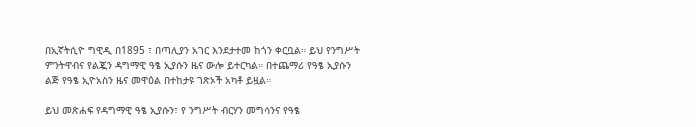በኢኛትሲዮ ግዊዲ በ1895 ፣ በጣሊያን አገር እንደታተመ ከጎን ቀርቧል። ይህ የንግሥት ምንትዋብና የልጇን ዳግማዊ ዓፄ ኢያሱን ዜና ውሎ ይተርካል። በተጨማሪ የዓፄ ኢያሱን ልጅ የዓፄ ኢዮአስን ዜና መዋዕል በተከታዩ ገጽኦች አካቶ ይዟል።

ይህ መጽሐፍ የዳግማዊ ዓፄ ኢያሱን፣ የ ንግሥት ብርሃን መግሳንና የዓፄ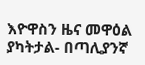እዮዋስን ዜና መዋዕል ያካትታል- በጣሊያንኛ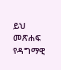ይህ መጽሐፍ የዳግማዊ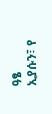ዓፄ ኢያሱን፣ የ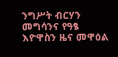ንግሥት ብርሃን መግሳንና የዓፄ እዮዋስን ዜና መዋዕል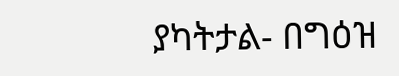ያካትታል- በግዕዝ